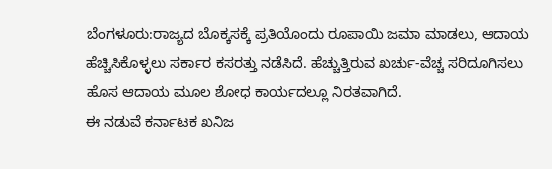ಬೆಂಗಳೂರು:ರಾಜ್ಯದ ಬೊಕ್ಕಸಕ್ಕೆ ಪ್ರತಿಯೊಂದು ರೂಪಾಯಿ ಜಮಾ ಮಾಡಲು, ಆದಾಯ ಹೆಚ್ಚಿಸಿಕೊಳ್ಳಲು ಸರ್ಕಾರ ಕಸರತ್ತು ನಡೆಸಿದೆ. ಹೆಚ್ಚುತ್ತಿರುವ ಖರ್ಚು-ವೆಚ್ಚ ಸರಿದೂಗಿಸಲು ಹೊಸ ಆದಾಯ ಮೂಲ ಶೋಧ ಕಾರ್ಯದಲ್ಲೂ ನಿರತವಾಗಿದೆ.
ಈ ನಡುವೆ ಕರ್ನಾಟಕ ಖನಿಜ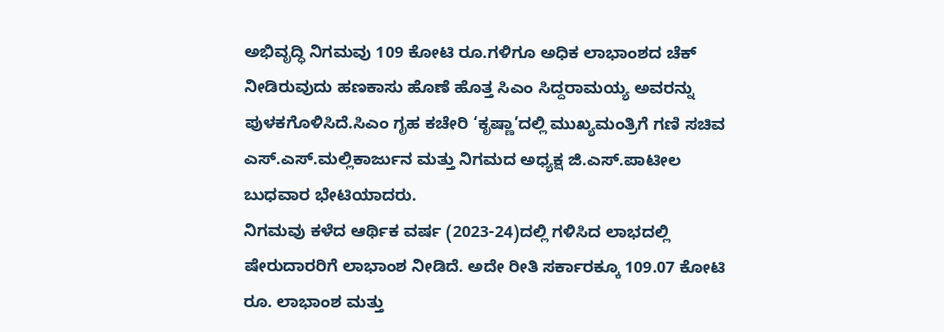ಅಭಿವೃದ್ಧಿ ನಿಗಮವು 109 ಕೋಟಿ ರೂ.ಗಳಿಗೂ ಅಧಿಕ ಲಾಭಾಂಶದ ಚೆಕ್ ನೀಡಿರುವುದು ಹಣಕಾಸು ಹೊಣೆ ಹೊತ್ತ ಸಿಎಂ ಸಿದ್ದರಾಮಯ್ಯ ಅವರನ್ನು ಪುಳಕಗೊಳಿಸಿದೆ.ಸಿಎಂ ಗೃಹ ಕಚೇರಿ ‘ಕೃಷ್ಣಾ’ದಲ್ಲಿ ಮುಖ್ಯಮಂತ್ರಿಗೆ ಗಣಿ ಸಚಿವ ಎಸ್.ಎಸ್.ಮಲ್ಲಿಕಾರ್ಜುನ ಮತ್ತು ನಿಗಮದ ಅಧ್ಯಕ್ಷ ಜಿ.ಎಸ್.ಪಾಟೀಲ ಬುಧವಾರ ಭೇಟಿಯಾದರು.
ನಿಗಮವು ಕಳೆದ ಆರ್ಥಿಕ ವರ್ಷ (2023-24)ದಲ್ಲಿ ಗಳಿಸಿದ ಲಾಭದಲ್ಲಿ ಷೇರುದಾರರಿಗೆ ಲಾಭಾಂಶ ನೀಡಿದೆ. ಅದೇ ರೀತಿ ಸರ್ಕಾರಕ್ಕೂ 109.07 ಕೋಟಿ ರೂ. ಲಾಭಾಂಶ ಮತ್ತು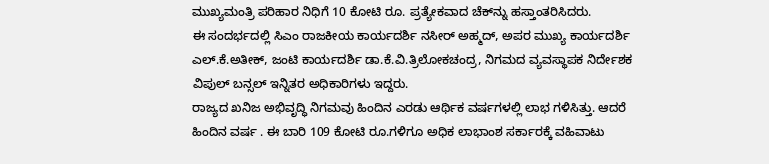ಮುಖ್ಯಮಂತ್ರಿ ಪರಿಹಾರ ನಿಧಿಗೆ 10 ಕೋಟಿ ರೂ. ಪ್ರತ್ಯೇಕವಾದ ಚೆಕ್‌ನ್ನು ಹಸ್ತಾಂತರಿಸಿದರು.
ಈ ಸಂದರ್ಭದಲ್ಲಿ ಸಿಎಂ ರಾಜಕೀಯ ಕಾರ್ಯದರ್ಶಿ ನಸೀರ್ ಅಹ್ಮದ್, ಅಪರ ಮುಖ್ಯ ಕಾರ್ಯದರ್ಶಿ ಎಲ್.ಕೆ.ಅತೀಕ್, ಜಂಟಿ ಕಾರ್ಯದರ್ಶಿ ಡಾ.ಕೆ.ವಿ.ತ್ರಿಲೋಕಚಂದ್ರ, ನಿಗಮದ ವ್ಯವಸ್ಥಾಪಕ ನಿರ್ದೇಶಕ ವಿಪುಲ್ ಬನ್ಸಲ್ ಇನ್ನಿತರ ಅಧಿಕಾರಿಗಳು ಇದ್ದರು.
ರಾಜ್ಯದ ಖನಿಜ ಅಭಿವೃದ್ಧಿ ನಿಗಮವು ಹಿಂದಿನ ಎರಡು ಆರ್ಥಿಕ ವರ್ಷಗಳಲ್ಲಿ ಲಾಭ ಗಳಿಸಿತ್ತು. ಆದರೆ ಹಿಂದಿನ ವರ್ಷ . ಈ ಬಾರಿ 109 ಕೋಟಿ ರೂ.ಗಳಿಗೂ ಅಧಿಕ ಲಾಭಾಂಶ ಸರ್ಕಾರಕ್ಕೆ ವಹಿವಾಟು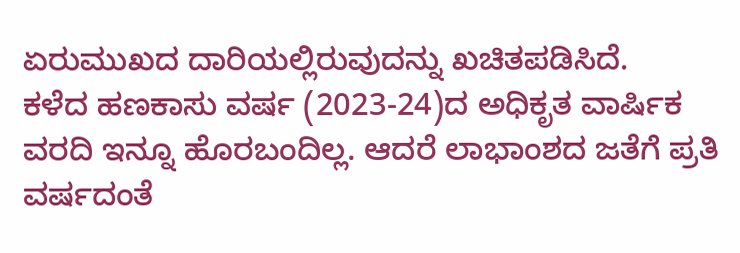ಏರುಮುಖದ ದಾರಿಯಲ್ಲಿರುವುದನ್ನು ಖಚಿತಪಡಿಸಿದೆ.
ಕಳೆದ ಹಣಕಾಸು ವರ್ಷ (2023-24)ದ ಅಧಿಕೃತ ವಾರ್ಷಿಕ ವರದಿ ಇನ್ನೂ ಹೊರಬಂದಿಲ್ಲ. ಆದರೆ ಲಾಭಾಂಶದ ಜತೆಗೆ ಪ್ರತಿ ವರ್ಷದಂತೆ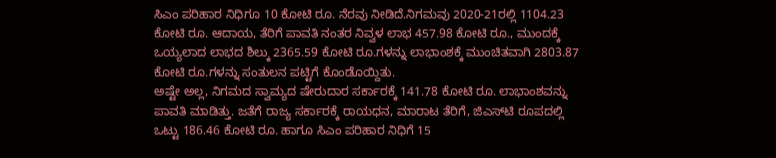ಸಿಎಂ ಪರಿಹಾರ ನಿಧಿಗೂ 10 ಕೋಟಿ ರೂ. ನೆರವು ನೀಡಿದೆ.ನಿಗಮವು 2020-21ರಲ್ಲಿ 1104.23 ಕೋಟಿ ರೂ. ಆದಾಯ, ತೆರಿಗೆ ಪಾವತಿ ನಂತರ ನಿವ್ವಳ ಲಾಭ 457.98 ಕೋಟಿ ರೂ., ಮುಂದಕ್ಕೆ ಒಯ್ಯಲಾದ ಲಾಭದ ಶಿಲ್ಕು 2365.59 ಕೋಟಿ ರೂ.ಗಳನ್ನು ಲಾಭಾಂಶಕ್ಕೆ ಮುಂಚಿತವಾಗಿ 2803.87 ಕೋಟಿ ರೂ.ಗಳನ್ನು ಸಂತುಲನ ಪಟ್ಟಿಗೆ ಕೊಂಡೊಯ್ದಿತು.
ಅಷ್ಟೇ ಅಲ್ಲ, ನಿಗಮದ ಸ್ವಾಮ್ಯದ ಷೇರುದಾರ ಸರ್ಕಾರಕ್ಕೆ 141.78 ಕೋಟಿ ರೂ. ಲಾಭಾಂಶವನ್ನು ಪಾವತಿ ಮಾಡಿತ್ತು. ಜತೆಗೆ ರಾಜ್ಯ ಸರ್ಕಾರಕ್ಕೆ ರಾಯಧನ, ಮಾರಾಟ ತೆರಿಗೆ, ಜಿಎಸ್‌ಟಿ ರೂಪದಲ್ಲಿ ಒಟ್ಟು 186.46 ಕೋಟಿ ರೂ. ಹಾಗೂ ಸಿಎಂ ಪರಿಹಾರ ನಿಧಿಗೆ 15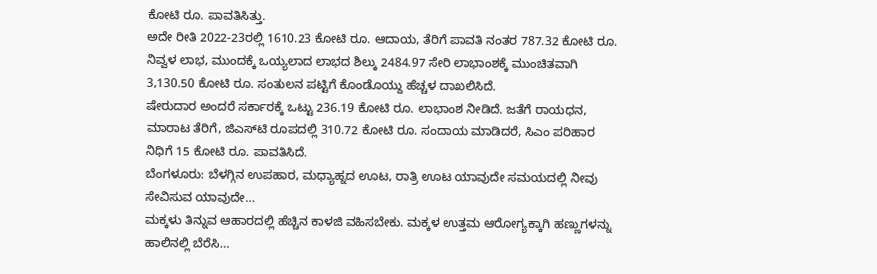ಕೋಟಿ ರೂ. ಪಾವತಿಸಿತ್ತು.
ಅದೇ ರೀತಿ 2022-23ರಲ್ಲಿ 1610.23 ಕೋಟಿ ರೂ. ಆದಾಯ, ತೆರಿಗೆ ಪಾವತಿ ನಂತರ 787.32 ಕೋಟಿ ರೂ. ನಿವ್ವಳ ಲಾಭ, ಮುಂದಕ್ಕೆ ಒಯ್ಯಲಾದ ಲಾಭದ ಶಿಲ್ಕು 2484.97 ಸೇರಿ ಲಾಭಾಂಶಕ್ಕೆ ಮುಂಚಿತವಾಗಿ 3,130.50 ಕೋಟಿ ರೂ. ಸಂತುಲನ ಪಟ್ಟಿಗೆ ಕೊಂಡೊಯ್ದು ಹೆಚ್ಚಳ ದಾಖಲಿಸಿದೆ.
ಷೇರುದಾರ ಅಂದರೆ ಸರ್ಕಾರಕ್ಕೆ ಒಟ್ಟು 236.19 ಕೋಟಿ ರೂ. ಲಾಭಾಂಶ ನೀಡಿದೆ. ಜತೆಗೆ ರಾಯಧನ, ಮಾರಾಟ ತೆರಿಗೆ, ಜಿಎಸ್‌ಟಿ ರೂಪದಲ್ಲಿ 310.72 ಕೋಟಿ ರೂ. ಸಂದಾಯ ಮಾಡಿದರೆ, ಸಿಎಂ ಪರಿಹಾರ ನಿಧಿಗೆ 15 ಕೋಟಿ ರೂ. ಪಾವತಿಸಿದೆ.
ಬೆಂಗಳೂರು: ಬೆಳಗ್ಗಿನ ಉಪಹಾರ, ಮಧ್ಯಾಹ್ನದ ಊಟ, ರಾತ್ರಿ ಊಟ ಯಾವುದೇ ಸಮಯದಲ್ಲಿ ನೀವು ಸೇವಿಸುವ ಯಾವುದೇ…
ಮಕ್ಕಳು ತಿನ್ನುವ ಆಹಾರದಲ್ಲಿ ಹೆಚ್ಚಿನ ಕಾಳಜಿ ವಹಿಸಬೇಕು. ಮಕ್ಕಳ ಉತ್ತಮ ಆರೋಗ್ಯಕ್ಕಾಗಿ ಹಣ್ಣುಗಳನ್ನು ಹಾಲಿನಲ್ಲಿ ಬೆರೆಸಿ…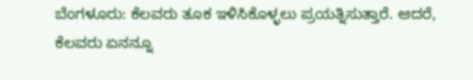ಬೆಂಗಳೂರು: ಕೆಲವರು ತೂಕ ಇಳಿಸಿಕೊಳ್ಳಲು ಪ್ರಯತ್ನಿಸುತ್ತಾರೆ. ಆದರೆ, ಕೆಲವರು ಏನನ್ನೂ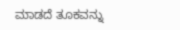ಮಾಡದೆ ತೂಕವನ್ನು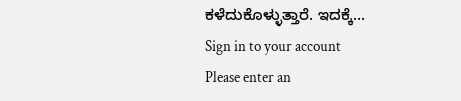ಕಳೆದುಕೊಳ್ಳುತ್ತಾರೆ. ಇದಕ್ಕೆ…
Sign in to your account
Please enter an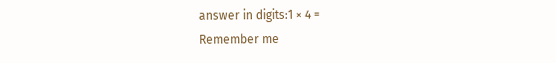answer in digits:1 × 4 =
Remember me